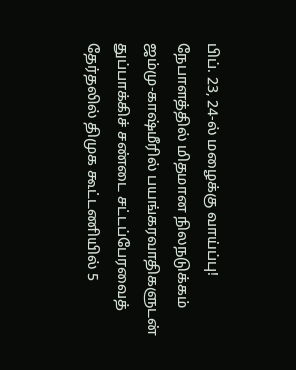பிப். 23, 24-ல் மழைக்கு வாய்ப்பு! நேபாளத்தில் மிதமான நிலநடுக்கம் ஜம்மு-காஷ்மீரில் பயங்கரவாதிகளுடன் துப்பாக்கிச் சண்டை சட்டப்பேரவைத் தேர்தலில் திமுக கூட்டணியில் 5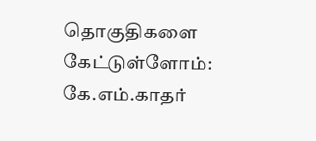தொகுதிகளை கேட்டுள்ளோம்: கே.எம்.காதர்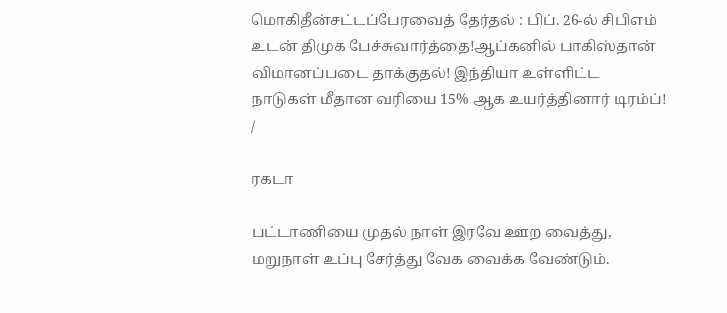மொகிதீன்சட்டப்பேரவைத் தேர்தல் : பிப். 26-ல் சிபிஎம் உடன் திமுக பேச்சுவார்த்தை!ஆப்கனில் பாகிஸ்தான் விமானப்படை தாக்குதல்! இந்தியா உள்ளிட்ட நாடுகள் மீதான வரியை 15% ஆக உயர்த்தினார் டிரம்ப்!
/

ரகடா

பட்டாணியை முதல் நாள் இரவே ஊற வைத்து, மறுநாள் உப்பு சேர்த்து வேக வைக்க வேண்டும்.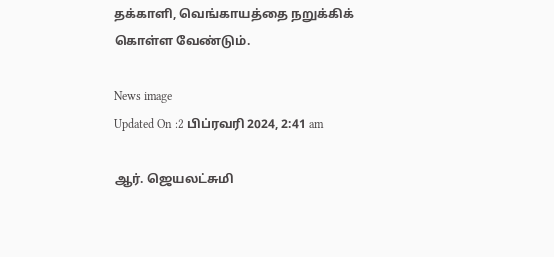தக்காளி, வெங்காயத்தை நறுக்கிக் கொள்ள வேண்டும்.

News image
Updated On :2 பிப்ரவரி 2024, 2:41 am

ஆர். ஜெயலட்சுமி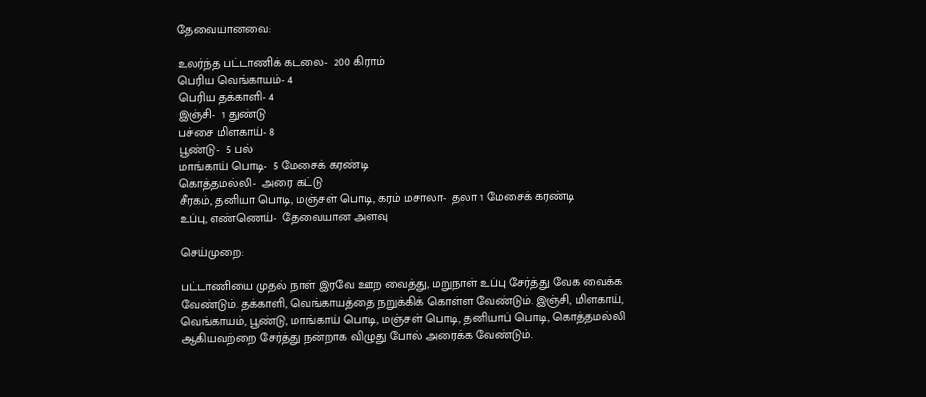தேவையானவை:

உலர்ந்த பட்டாணிக் கடலை-  200 கிராம்
பெரிய வெங்காயம்- 4
பெரிய தக்காளி- 4
இஞ்சி-  1 துண்டு
பச்சை மிளகாய்- 8
பூண்டு-  5 பல்
மாங்காய் பொடி-  5 மேசைக் கரண்டி
கொத்தமல்லி-  அரை கட்டு
சீரகம், தனியா பொடி, மஞ்சள் பொடி, கரம் மசாலா-  தலா 1 மேசைக் கரண்டி
உப்பு, எண்ணெய்-  தேவையான அளவு

செய்முறை:

பட்டாணியை முதல் நாள் இரவே ஊற வைத்து, மறுநாள் உப்பு சேர்த்து வேக வைக்க வேண்டும். தக்காளி, வெங்காயத்தை நறுக்கிக் கொள்ள வேண்டும். இஞ்சி, மிளகாய், வெங்காயம், பூண்டு, மாங்காய் பொடி, மஞ்சள் பொடி, தனியாப் பொடி, கொத்தமல்லி ஆகியவற்றை சேர்த்து நன்றாக விழுது போல் அரைக்க வேண்டும்.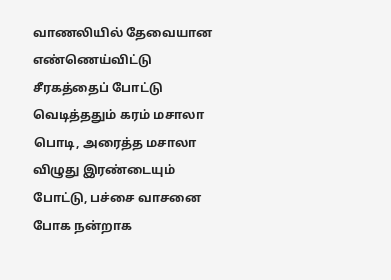வாணலியில் தேவையான எண்ணெய்விட்டு சீரகத்தைப் போட்டு வெடித்ததும் கரம் மசாலா பொடி, அரைத்த மசாலா விழுது இரண்டையும் போட்டு, பச்சை வாசனை போக நன்றாக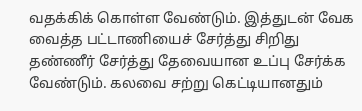வதக்கிக் கொள்ள வேண்டும். இத்துடன் வேக வைத்த பட்டாணியைச் சேர்த்து சிறிது தண்ணீர் சேர்த்து தேவையான உப்பு சேர்க்க வேண்டும். கலவை சற்று கெட்டியானதும்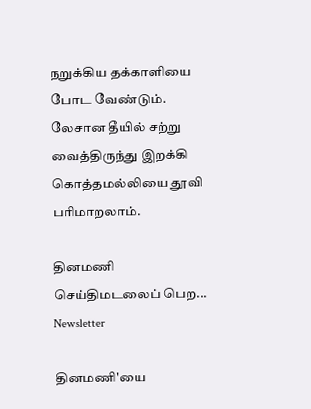நறுக்கிய தக்காளியை போட வேண்டும். லேசான தீயில் சற்று வைத்திருந்து இறக்கி கொத்தமல்லியை தூவி பரிமாறலாம்.

தினமணி செய்திமடலைப் பெற... Newsletter

தினமணி'யை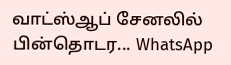வாட்ஸ்ஆப் சேனலில் பின்தொடர... WhatsApp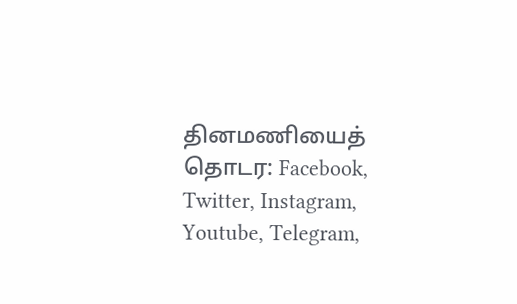தினமணியைத் தொடர: Facebook, Twitter, Instagram, Youtube, Telegram,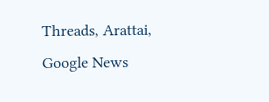Threads, Arattai, Google News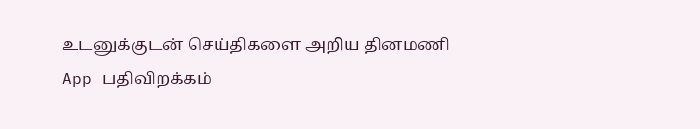உடனுக்குடன் செய்திகளை அறிய தினமணி App பதிவிறக்கம்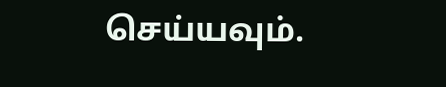செய்யவும்.